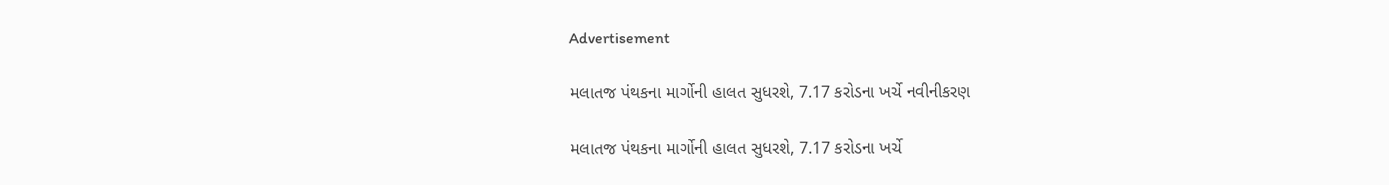Advertisement

મલાતજ પંથકના માર્ગોની હાલત સુધરશે, 7.17 કરોડના ખર્ચે નવીનીકરણ

મલાતજ પંથકના માર્ગોની હાલત સુધરશે, 7.17 કરોડના ખર્ચે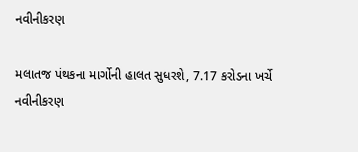નવીનીકરણ

મલાતજ પંથકના માર્ગોની હાલત સુધરશે, 7.17 કરોડના ખર્ચે નવીનીકરણ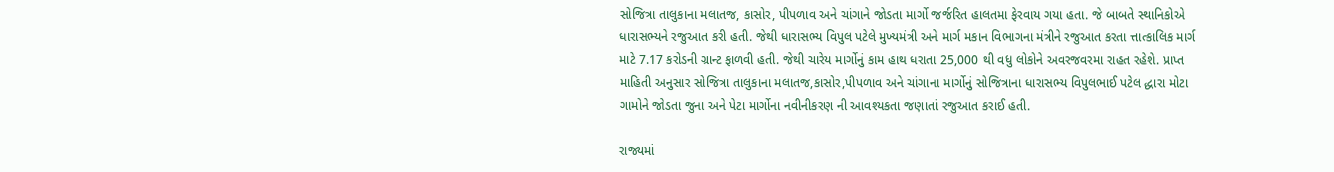સોજિત્રા તાલુકાના મલાતજ, કાસોર, પીપળાવ અને ચાંગાને જોડતા માર્ગો જર્જરિત હાલતમા ફેરવાય ગયા હતા. જે બાબતે સ્થાનિકોએ ધારાસભ્યને રજુઆત કરી હતી. જેથી ધારાસભ્ય વિપુલ પટેલે મુખ્યમંત્રી અને માર્ગ મકાન વિભાગના મંત્રીને રજુઆત કરતા ત્તાત્કાલિક માર્ગ માટે 7.17 કરોડની ગ્રાન્ટ ફાળવી હતી. જેથી ચારેય માર્ગોનું કામ હાથ ધરાતા 25,000 થી વધુ લોકોને અવરજવરમા રાહત રહેશે. પ્રાપ્ત માહિતી અનુસાર સોજિત્રા તાલુકાના મલાતજ,કાસોર,પીપળાવ અને ચાંગાના માર્ગોનું સોજિત્રાના ધારાસભ્ય વિપુલભાઈ પટેલ દ્ધારા મોટા ગામોને જોડતા જુના અને પેટા માર્ગોના નવીનીકરણ ની આવશ્યકતા જણાતાં રજુઆત કરાઈ હતી.

રાજ્યમાં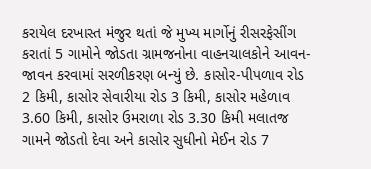કરાયેલ દરખાસ્ત મંજુર થતાં જે મુખ્ય માર્ગોનું રીસરફેસીંગ કરાતાં 5 ગામોને જોડતા ગ્રામજનોના વાહનચાલકોને આવન-જાવન કરવામાં સરળીકરણ બન્યું છે. કાસોર-પીપળાવ રોડ 2 કિમી, કાસોર સેવારીયા રોડ 3 કિમી, કાસોર મહેળાવ 3.60 કિમી, કાસોર ઉમરાળા રોડ 3.30 કિમી મલાતજ ગામને જોડતો દેવા અને કાસોર સુધીનો મેઈન રોડ 7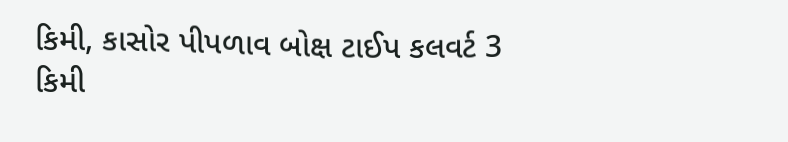કિમી, કાસોર પીપળાવ બોક્ષ ટાઈપ કલવર્ટ 3 કિમી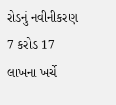રોડનું નવીનીકરણ 7 કરોડ 17 લાખના ખર્ચે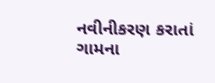નવીનીકરણ કરાતાં ગામના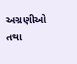અગ્રણીઓ તથા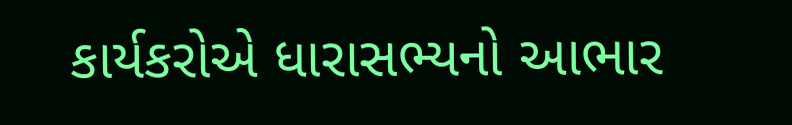કાર્યકરોએ ધારાસભ્યનો આભાર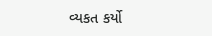વ્યકત કર્યો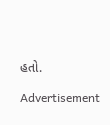હતો.

Advertisement